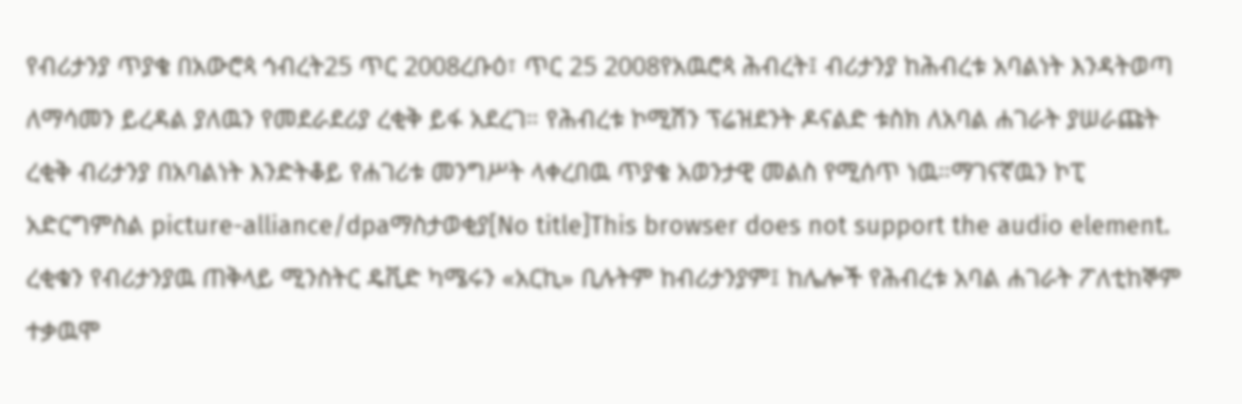የብሪታንያ ጥያቄ በአውሮጳ ኅብረት25 ጥር 2008ረቡዕ፣ ጥር 25 2008የአዉሮጳ ሕብረት፤ ብሪታንያ ከሕብረቱ አባልነት እንዳትወጣ ለማሳመን ይረዳል ያለዉን የመደራደሪያ ረቂቅ ይፋ አደረገ። የሕብረቱ ኮሚሽን ፕሬዝደንት ዶናልድ ቱስክ ለአባል ሐገራት ያሠራጩት ረቂቅ ብሪታንያ በአባልነት እንድትቆይ የሐገሪቱ መንግሥት ላቀረበዉ ጥያቄ አወንታዊ መልስ የሚሰጥ ነዉ።ማገናኛዉን ኮፒ አድርግምስል picture-alliance/dpaማስታወቂያ[No title]This browser does not support the audio element. ረቂቁን የብሪታንያዉ ጠቅላይ ሚንስትር ዴቪድ ካሜሩን «አርኪ» ቢሉትም ከብሪታንያም፤ ከሌሎች የሕብረቱ አባል ሐገራት ፖለቲከኞም ተቃዉሞ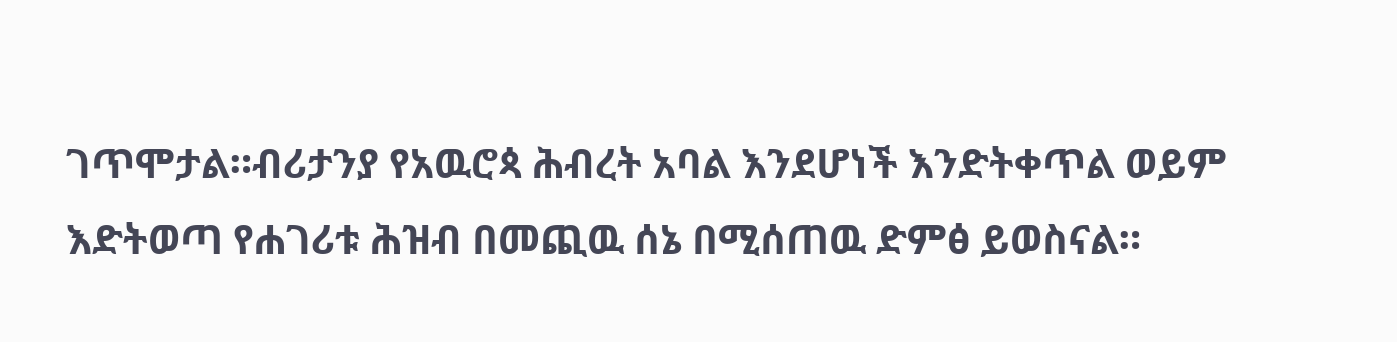ገጥሞታል።ብሪታንያ የአዉሮጳ ሕብረት አባል እንደሆነች እንድትቀጥል ወይም እድትወጣ የሐገሪቱ ሕዝብ በመጪዉ ሰኔ በሚሰጠዉ ድምፅ ይወስናል።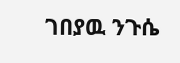ገበያዉ ንጉሴ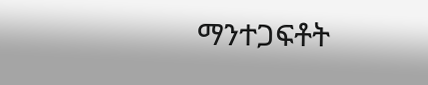ማንተጋፍቶት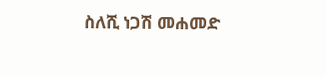ስለሺ ነጋሽ መሐመድ